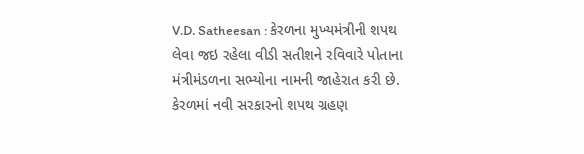V.D. Satheesan : કેરળના મુખ્યમંત્રીની શપથ લેવા જઇ રહેલા વીડી સતીશને રવિવારે પોતાના મંત્રીમંડળના સભ્યોના નામની જાહેરાત કરી છે. કેરળમાં નવી સરકારનો શપથ ગ્રહણ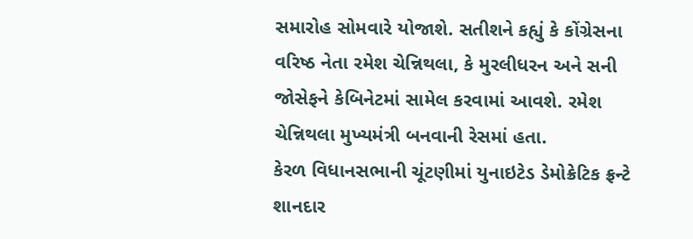સમારોહ સોમવારે યોજાશે. સતીશને કહ્યું કે કોંગ્રેસના વરિષ્ઠ નેતા રમેશ ચેન્નિથલા, કે મુરલીધરન અને સની જોસેફને કેબિનેટમાં સામેલ કરવામાં આવશે. રમેશ ચેન્નિથલા મુખ્યમંત્રી બનવાની રેસમાં હતા.
કેરળ વિધાનસભાની ચૂંટણીમાં યુનાઇટેડ ડેમોક્રેટિક ફ્રન્ટે શાનદાર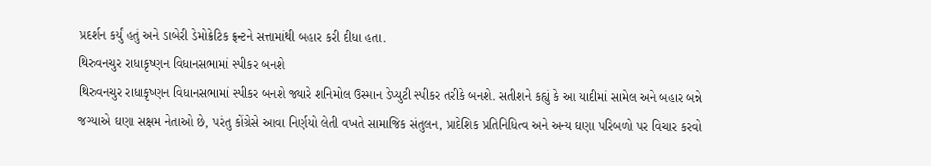પ્રદર્શન કર્યું હતું અને ડાબેરી ડેમોક્રેટિક ફ્રન્ટને સત્તામાંથી બહાર કરી દીધા હતા.
થિરુવનચુર રાધાકૃષ્ણન વિધાનસભામાં સ્પીકર બનશે
થિરુવનચુર રાધાકૃષ્ણન વિધાનસભામાં સ્પીકર બનશે જ્યારે શનિમોલ ઉસ્માન ડેપ્યુટી સ્પીકર તરીકે બનશે. સતીશને કહ્યું કે આ યાદીમાં સામેલ અને બહાર બન્ને જગ્યાએ ઘણા સક્ષમ નેતાઓ છે, પરંતુ કોંગ્રેસે આવા નિર્ણયો લેતી વખતે સામાજિક સંતુલન, પ્રાદેશિક પ્રતિનિધિત્વ અને અન્ય ઘણા પરિબળો પર વિચાર કરવો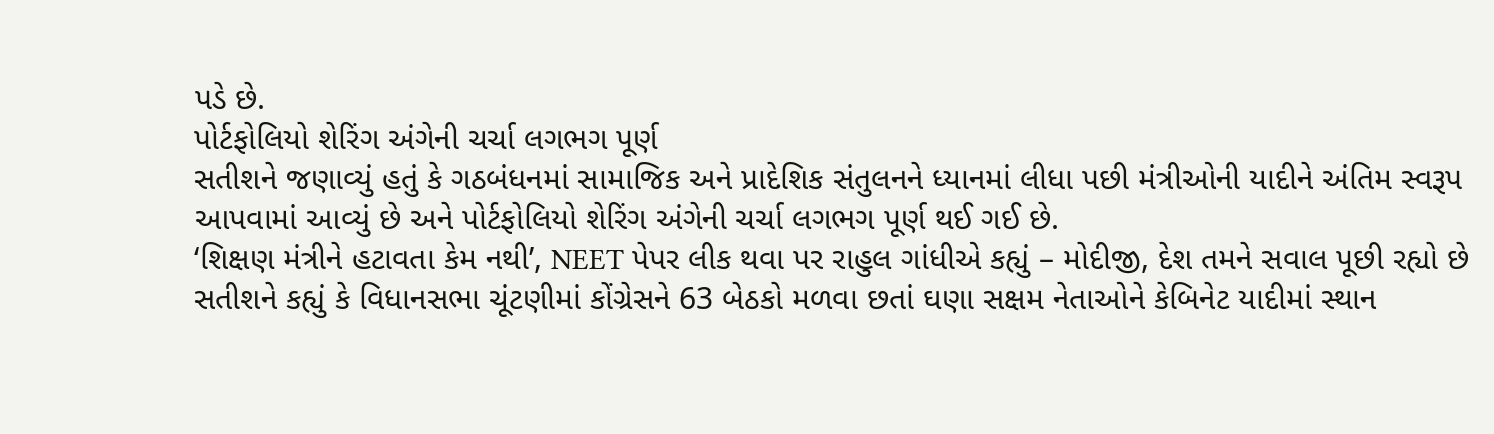પડે છે.
પોર્ટફોલિયો શેરિંગ અંગેની ચર્ચા લગભગ પૂર્ણ
સતીશને જણાવ્યું હતું કે ગઠબંધનમાં સામાજિક અને પ્રાદેશિક સંતુલનને ધ્યાનમાં લીધા પછી મંત્રીઓની યાદીને અંતિમ સ્વરૂપ આપવામાં આવ્યું છે અને પોર્ટફોલિયો શેરિંગ અંગેની ચર્ચા લગભગ પૂર્ણ થઈ ગઈ છે.
‘શિક્ષણ મંત્રીને હટાવતા કેમ નથી’, NEET પેપર લીક થવા પર રાહુલ ગાંધીએ કહ્યું – મોદીજી, દેશ તમને સવાલ પૂછી રહ્યો છે
સતીશને કહ્યું કે વિધાનસભા ચૂંટણીમાં કોંગ્રેસને 63 બેઠકો મળવા છતાં ઘણા સક્ષમ નેતાઓને કેબિનેટ યાદીમાં સ્થાન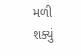મળી શક્યું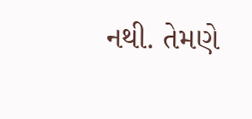નથી. તેમણે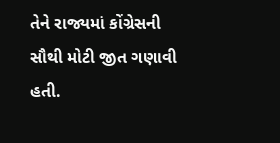તેને રાજ્યમાં કોંગ્રેસની સૌથી મોટી જીત ગણાવી હતી.